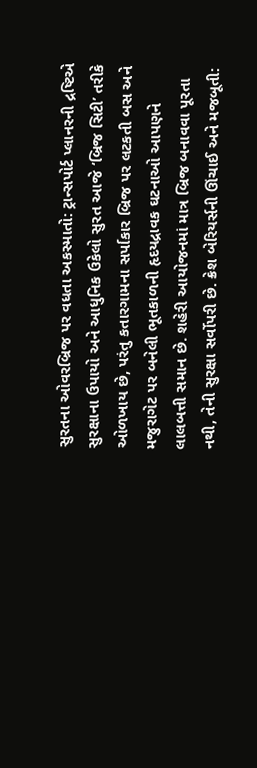સુરતના ઓવરબ્રિજ પર વધતા અકસ્માતો: ટ્રાન્સપોર્ટ પ્લાનરની દ્રષ્ટિએ સુરક્ષાના ઉપાયો અને આધુનિક ઉકેલો સુરત આજે ‘બ્રિજ સિટી’ તરીકે ઓળખાય છે, પરંતુ કતારગામના સર્પાકાર બ્રિજ પર લટકતી બસ અને મજુરાગેટ પર બનેલી ભૂતકાળની હૃદયદ્રાવક ઘટનાઓ આપણને લાલબત્તી સમાન છે. શહેરી આયોજનમાં માત્ર બ્રિજ બનાવવા પૂરતા નથી, તેની સુરક્ષા સર્વોપરી છે. ક્રેશ બેરિયર્સની ઊંચાઈ અને મજબૂતી: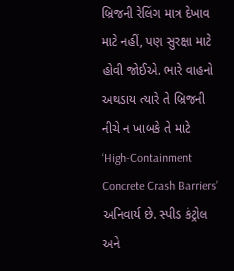બ્રિજની રેલિંગ માત્ર દેખાવ માટે નહીં, પણ સુરક્ષા માટે હોવી જોઈએ. ભારે વાહનો અથડાય ત્યારે તે બ્રિજની નીચે ન ખાબકે તે માટે ‘High-Containment Concrete Crash Barriers’ અનિવાર્ય છે. સ્પીડ કંટ્રોલ અને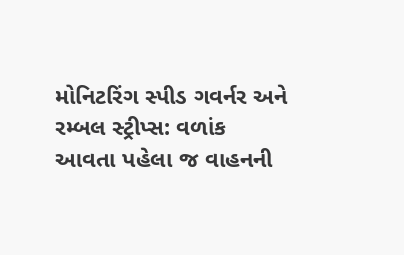મોનિટરિંગ સ્પીડ ગવર્નર અને રમ્બલ સ્ટ્રીપ્સ: વળાંક આવતા પહેલા જ વાહનની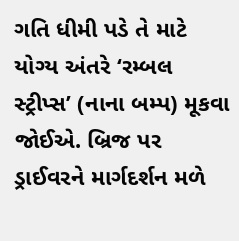ગતિ ધીમી પડે તે માટે યોગ્ય અંતરે ‘રમ્બલ સ્ટ્રીપ્સ’ (નાના બમ્પ) મૂકવા જોઈએ. બ્રિજ પર ડ્રાઈવરને માર્ગદર્શન મળે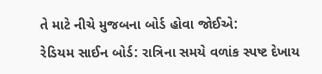તે માટે નીચે મુજબના બોર્ડ હોવા જોઈએ:
રેડિયમ સાઈન બોર્ડ: રાત્રિના સમયે વળાંક સ્પષ્ટ દેખાય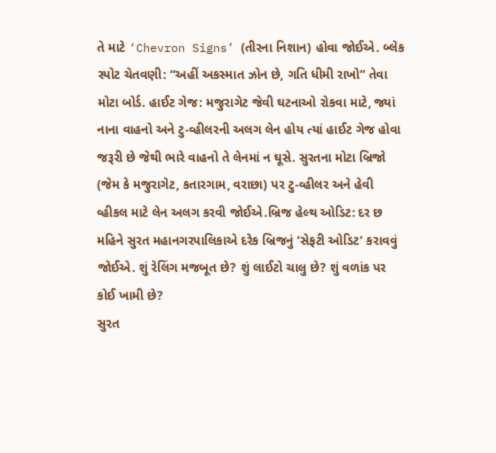તે માટે ‘Chevron Signs’ (તીરના નિશાન) હોવા જોઈએ. બ્લેક સ્પોટ ચેતવણી: “અહીં અકસ્માત ઝોન છે, ગતિ ધીમી રાખો” તેવા મોટા બોર્ડ. હાઈટ ગેજ: મજુરાગેટ જેવી ઘટનાઓ રોકવા માટે, જ્યાં નાના વાહનો અને ટુ-વ્હીલરની અલગ લેન હોય ત્યાં હાઈટ ગેજ હોવા જરૂરી છે જેથી ભારે વાહનો તે લેનમાં ન ઘૂસે. સુરતના મોટા બ્રિજો (જેમ કે મજુરાગેટ, કતારગામ, વરાછા) પર ટુ-વ્હીલર અને હેવી વ્હીકલ માટે લેન અલગ કરવી જોઈએ.બ્રિજ હેલ્થ ઓડિટ: દર છ મહિને સુરત મહાનગરપાલિકાએ દરેક બ્રિજનું ‘સેફટી ઓડિટ’ કરાવવું જોઈએ. શું રેલિંગ મજબૂત છે? શું લાઈટો ચાલુ છે? શું વળાંક પર કોઈ ખામી છે?
સુરત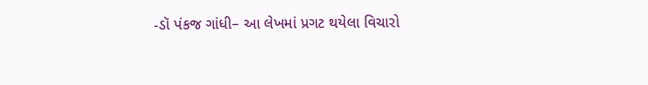-ડૉ પંકજ ગાંધી– આ લેખમાં પ્રગટ થયેલા વિચારો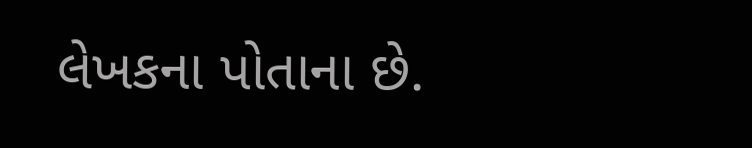લેખકના પોતાના છે.